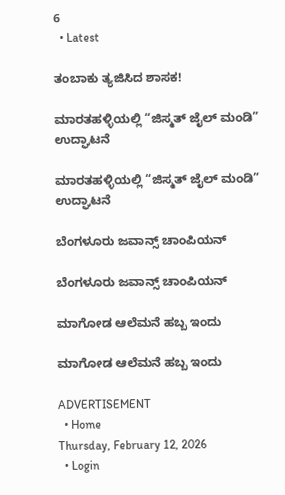6
  • Latest

ತಂಬಾಕು ತ್ಯಜಿಸಿದ ಶಾಸಕ!

ಮಾರತಹಳ್ಳಿಯಲ್ಲಿ “ಜಿಸ್ಮತ್ ಜೈಲ್ ಮಂಡಿ” ಉದ್ಘಾಟನೆ

ಮಾರತಹಳ್ಳಿಯಲ್ಲಿ “ಜಿಸ್ಮತ್ ಜೈಲ್ ಮಂಡಿ” ಉದ್ಘಾಟನೆ

ಬೆಂಗಳೂರು ಜವಾನ್ಸ್ ಚಾಂಪಿಯನ್

ಬೆಂಗಳೂರು ಜವಾನ್ಸ್ ಚಾಂಪಿಯನ್

ಮಾಗೋಡ ಆಲೆಮನೆ ಹಬ್ಬ ಇಂದು

ಮಾಗೋಡ ಆಲೆಮನೆ ಹಬ್ಬ ಇಂದು

ADVERTISEMENT
  • Home
Thursday, February 12, 2026
  • Login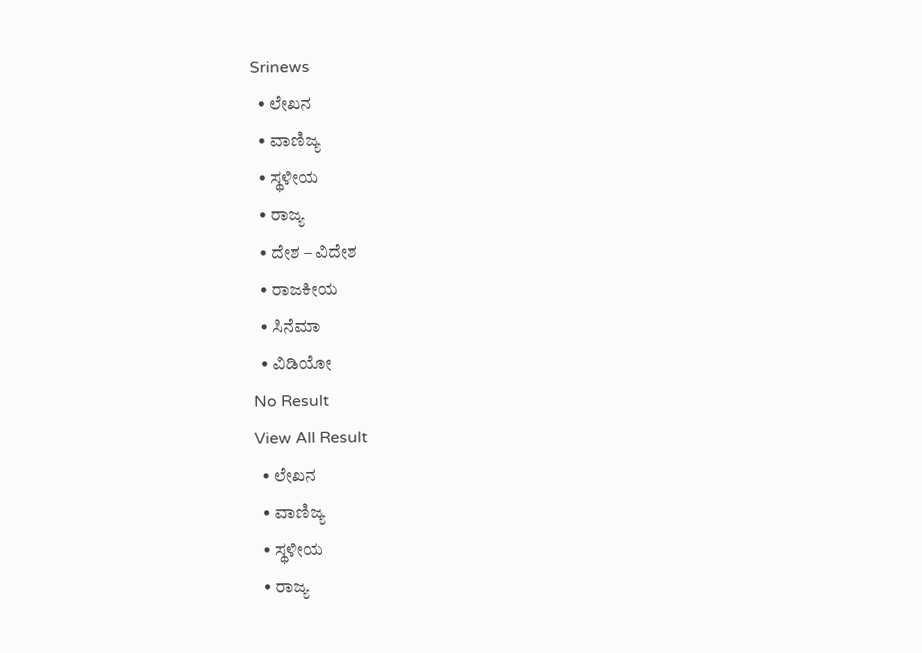Srinews
  • ಲೇಖನ
  • ವಾಣಿಜ್ಯ
  • ಸ್ಥಳೀಯ
  • ರಾಜ್ಯ
  • ದೇಶ – ವಿದೇಶ
  • ರಾಜಕೀಯ
  • ಸಿನೆಮಾ
  • ವಿಡಿಯೋ
No Result
View All Result
  • ಲೇಖನ
  • ವಾಣಿಜ್ಯ
  • ಸ್ಥಳೀಯ
  • ರಾಜ್ಯ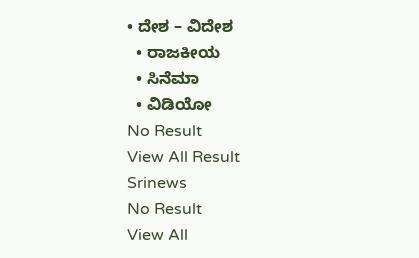• ದೇಶ – ವಿದೇಶ
  • ರಾಜಕೀಯ
  • ಸಿನೆಮಾ
  • ವಿಡಿಯೋ
No Result
View All Result
Srinews
No Result
View All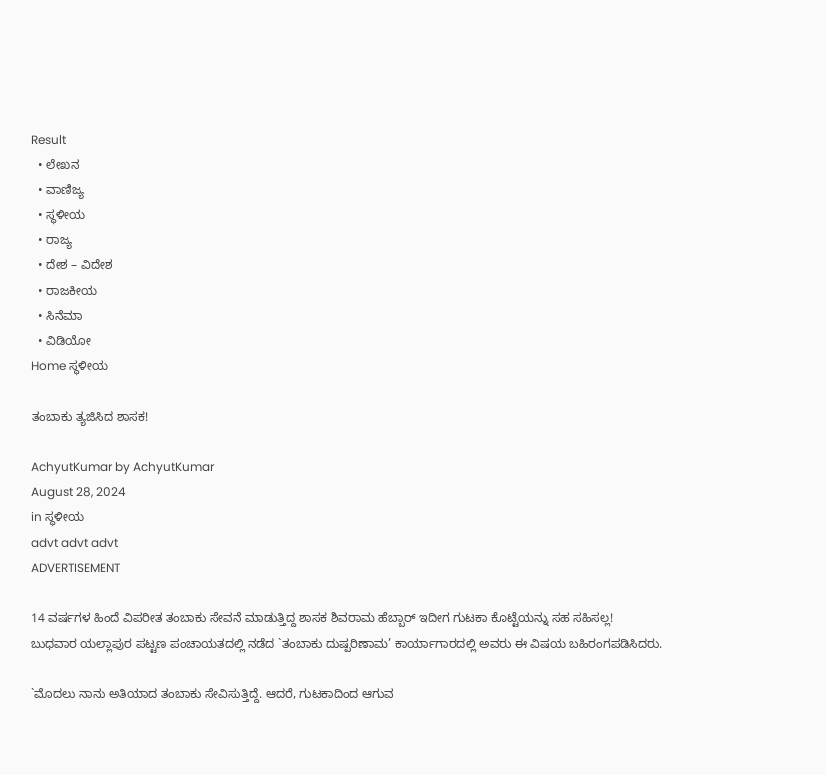Result
  • ಲೇಖನ
  • ವಾಣಿಜ್ಯ
  • ಸ್ಥಳೀಯ
  • ರಾಜ್ಯ
  • ದೇಶ – ವಿದೇಶ
  • ರಾಜಕೀಯ
  • ಸಿನೆಮಾ
  • ವಿಡಿಯೋ
Home ಸ್ಥಳೀಯ

ತಂಬಾಕು ತ್ಯಜಿಸಿದ ಶಾಸಕ!

AchyutKumar by AchyutKumar
August 28, 2024
in ಸ್ಥಳೀಯ
advt advt advt
ADVERTISEMENT

14 ವರ್ಷಗಳ ಹಿಂದೆ ವಿಪರೀತ ತಂಬಾಕು ಸೇವನೆ ಮಾಡುತ್ತಿದ್ದ ಶಾಸಕ ಶಿವರಾಮ ಹೆಬ್ಬಾರ್ ಇದೀಗ ಗುಟಕಾ ಕೊಟ್ಟೆಯನ್ನು ಸಹ ಸಹಿಸಲ್ಲ!
ಬುಧವಾರ ಯಲ್ಲಾಪುರ ಪಟ್ಟಣ ಪಂಚಾಯತದಲ್ಲಿ ನಡೆದ `ತಂಬಾಕು ದುಷ್ಪರಿಣಾಮ’ ಕಾರ್ಯಾಗಾರದಲ್ಲಿ ಅವರು ಈ ವಿಷಯ ಬಹಿರಂಗಪಡಿಸಿದರು.

`ಮೊದಲು ನಾನು ಅತಿಯಾದ ತಂಬಾಕು ಸೇವಿಸುತ್ತಿದ್ದೆ. ಆದರೆ, ಗುಟಕಾದಿಂದ ಆಗುವ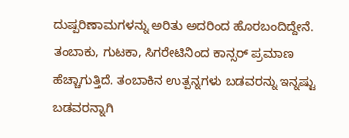ದುಷ್ಪರಿಣಾಮಗಳನ್ನು ಅರಿತು ಅದರಿಂದ ಹೊರಬಂದಿದ್ದೇನೆ. ತಂಬಾಕು, ಗುಟಕಾ, ಸಿಗರೇಟಿನಿಂದ ಕಾನ್ಸರ್ ಪ್ರಮಾಣ ಹೆಚ್ಚಾಗುತ್ತಿದೆ. ತಂಬಾಕಿನ ಉತ್ಪನ್ನಗಳು ಬಡವರನ್ನು ಇನ್ನಷ್ಟು ಬಡವರನ್ನಾಗಿ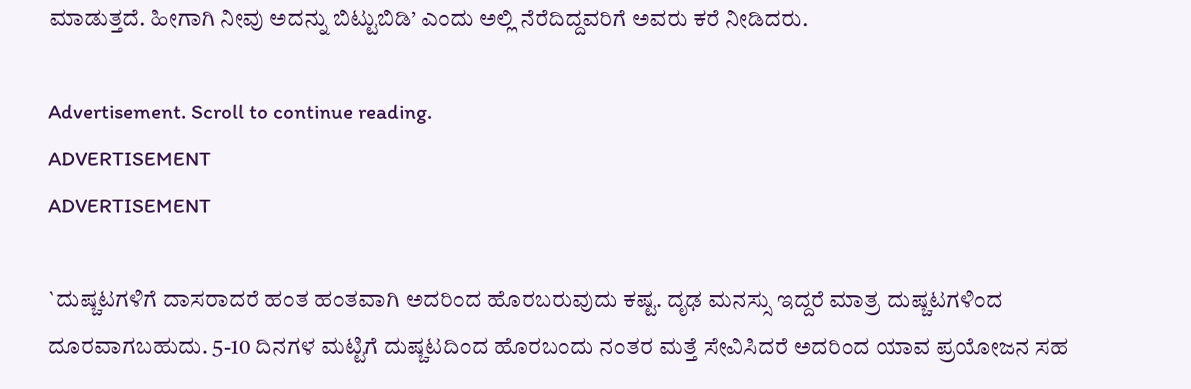ಮಾಡುತ್ತದೆ. ಹೀಗಾಗಿ ನೀವು ಅದನ್ನು ಬಿಟ್ಟುಬಿಡಿ’ ಎಂದು ಅಲ್ಲಿ ನೆರೆದಿದ್ದವರಿಗೆ ಅವರು ಕರೆ ನೀಡಿದರು.

Advertisement. Scroll to continue reading.
ADVERTISEMENT
ADVERTISEMENT

`ದುಷ್ಚಟಗಳಿಗೆ ದಾಸರಾದರೆ ಹಂತ ಹಂತವಾಗಿ ಅದರಿಂದ ಹೊರಬರುವುದು ಕಷ್ಟ. ದೃಢ ಮನಸ್ಸು ಇದ್ದರೆ ಮಾತ್ರ ದುಷ್ಚಟಗಳಿಂದ ದೂರವಾಗಬಹುದು. 5-10 ದಿನಗಳ ಮಟ್ಟಿಗೆ ದುಷ್ಚಟದಿಂದ ಹೊರಬಂದು ನಂತರ ಮತ್ತೆ ಸೇವಿಸಿದರೆ ಅದರಿಂದ ಯಾವ ಪ್ರಯೋಜನ ಸಹ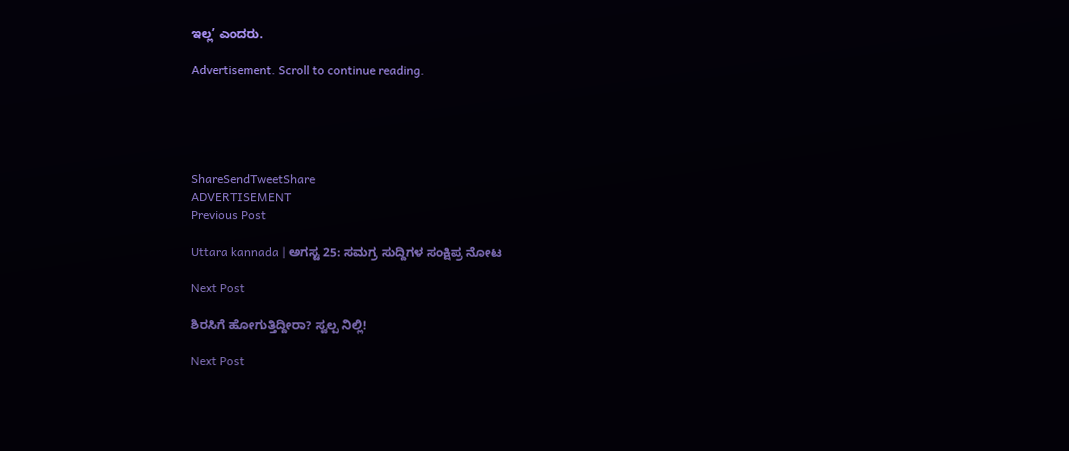ಇಲ್ಲ’ ಎಂದರು.

Advertisement. Scroll to continue reading.





ShareSendTweetShare
ADVERTISEMENT
Previous Post

Uttara kannada | ಅಗಸ್ಟ 25: ಸಮಗ್ರ ಸುದ್ದಿಗಳ ಸಂಕ್ಷಿಪ್ರ ನೋಟ

Next Post

ಶಿರಸಿಗೆ ಹೋಗುತ್ತಿದ್ದೀರಾ? ಸ್ವಲ್ಪ ನಿಲ್ಲಿ!

Next Post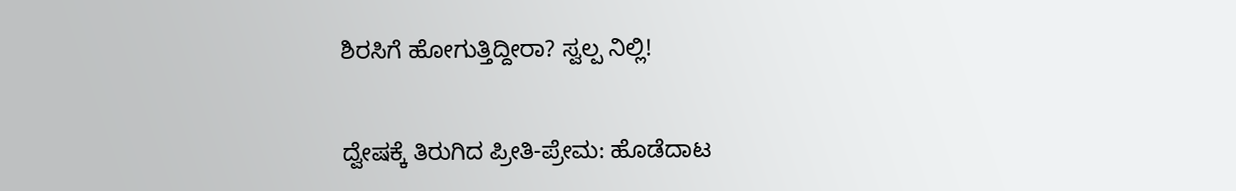ಶಿರಸಿಗೆ ಹೋಗುತ್ತಿದ್ದೀರಾ? ಸ್ವಲ್ಪ ನಿಲ್ಲಿ!

ದ್ವೇಷಕ್ಕೆ ತಿರುಗಿದ ಪ್ರೀತಿ-ಪ್ರೇಮ: ಹೊಡೆದಾಟ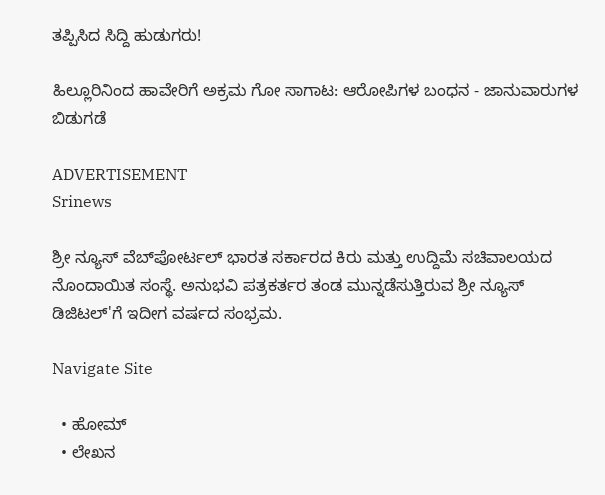ತಪ್ಪಿಸಿದ ಸಿದ್ದಿ ಹುಡುಗರು!

ಹಿಲ್ಲೂರಿನಿಂದ ಹಾವೇರಿಗೆ ಅಕ್ರಮ ಗೋ ಸಾಗಾಟ: ಆರೋಪಿಗಳ ಬಂಧನ - ಜಾನುವಾರುಗಳ ಬಿಡುಗಡೆ

ADVERTISEMENT
Srinews

ಶ್ರೀ ನ್ಯೂಸ್ ವೆಬ್‌ಪೋರ್ಟಲ್ ಭಾರತ ಸರ್ಕಾರದ ಕಿರು ಮತ್ತು ಉದ್ದಿಮೆ ಸಚಿವಾಲಯದ ನೊಂದಾಯಿತ ಸಂಸ್ಥೆ. ಅನುಭವಿ ಪತ್ರಕರ್ತರ ತಂಡ ಮುನ್ನಡೆಸುತ್ತಿರುವ ಶ್ರೀ ನ್ಯೂಸ್ ಡಿಜಿಟಲ್'ಗೆ ಇದೀಗ ವರ್ಷದ ಸಂಭ್ರಮ.

Navigate Site

  • ಹೋಮ್
  • ಲೇಖನ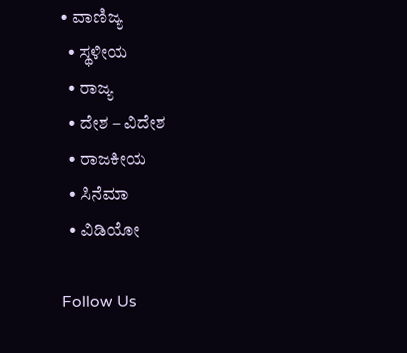• ವಾಣಿಜ್ಯ
  • ಸ್ಥಳೀಯ
  • ರಾಜ್ಯ
  • ದೇಶ – ವಿದೇಶ
  • ರಾಜಕೀಯ
  • ಸಿನೆಮಾ
  • ವಿಡಿಯೋ

Follow Us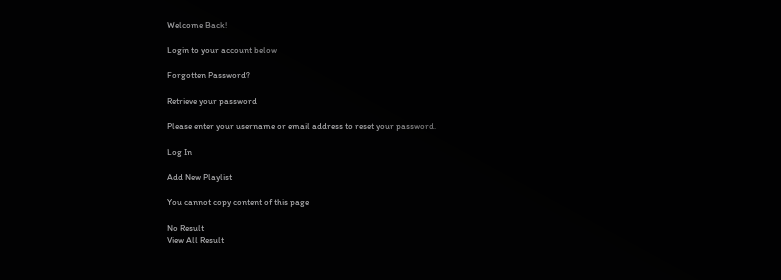Welcome Back!

Login to your account below

Forgotten Password?

Retrieve your password

Please enter your username or email address to reset your password.

Log In

Add New Playlist

You cannot copy content of this page

No Result
View All Result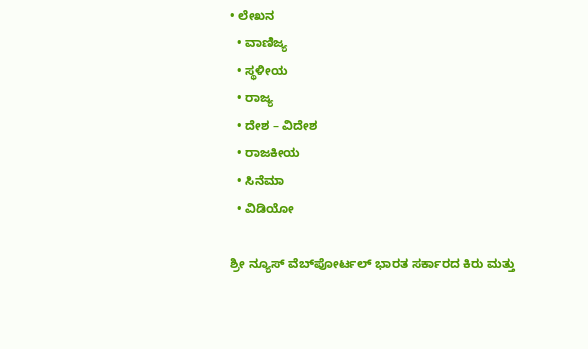• ಲೇಖನ
  • ವಾಣಿಜ್ಯ
  • ಸ್ಥಳೀಯ
  • ರಾಜ್ಯ
  • ದೇಶ – ವಿದೇಶ
  • ರಾಜಕೀಯ
  • ಸಿನೆಮಾ
  • ವಿಡಿಯೋ

ಶ್ರೀ ನ್ಯೂಸ್ ವೆಬ್‌ಪೋರ್ಟಲ್ ಭಾರತ ಸರ್ಕಾರದ ಕಿರು ಮತ್ತು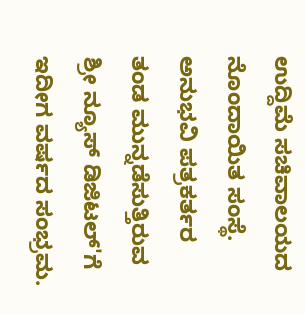ಉದ್ದಿಮೆ ಸಚಿವಾಲಯದ ನೊಂದಾಯಿತ ಸಂಸ್ಥೆ. ಅನುಭವಿ ಪತ್ರಕರ್ತರ ತಂಡ ಮುನ್ನಡೆಸುತ್ತಿರುವ ಶ್ರೀ ನ್ಯೂಸ್ ಡಿಜಿಟಲ್'ಗೆ ಇದೀಗ ವರ್ಷದ ಸಂಭ್ರಮ.